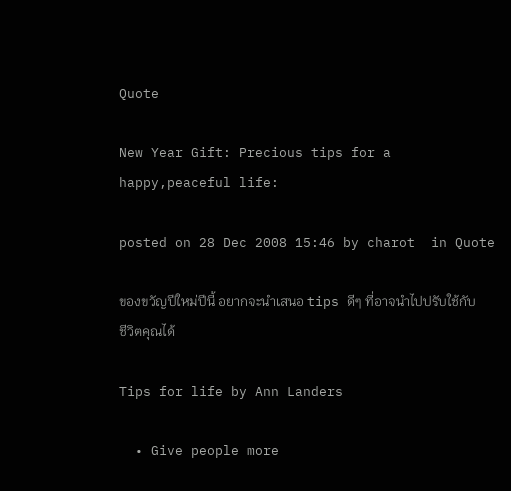Quote

New Year Gift: Precious tips for a happy,peaceful life:

posted on 28 Dec 2008 15:46 by charot  in Quote

ของขวัญปีใหม่ปีนี้ อยากจะนำเสนอ tips ดีๆ ที่อาจนำไปปรับใช้กับชีวิตคุณได้

Tips for life by Ann Landers

  • Give people more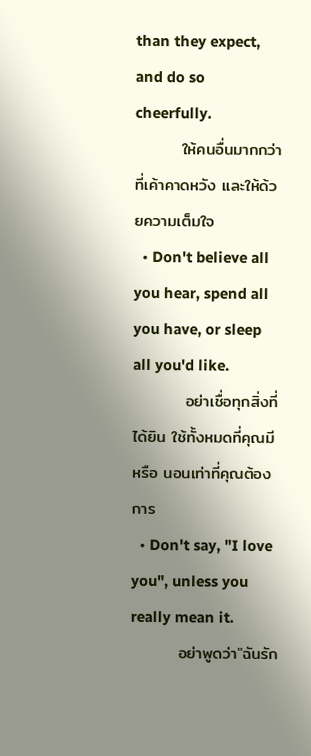than they expect, and do so cheerfully.
        ให้คนอื่นมากกว่าที่เค้าคาดหวัง และให้ด้วยความเต็มใจ
  • Don't believe all you hear, spend all you have, or sleep all you'd like.
         อย่าเชื่อทุกสิ่งที่ได้ยิน ใช้ทั้งหมดที่คุณมี หรือ นอนเท่าที่คุณต้องการ
  • Don't say, "I love you", unless you really mean it.
        อย่าพูดว่า"ฉันรัก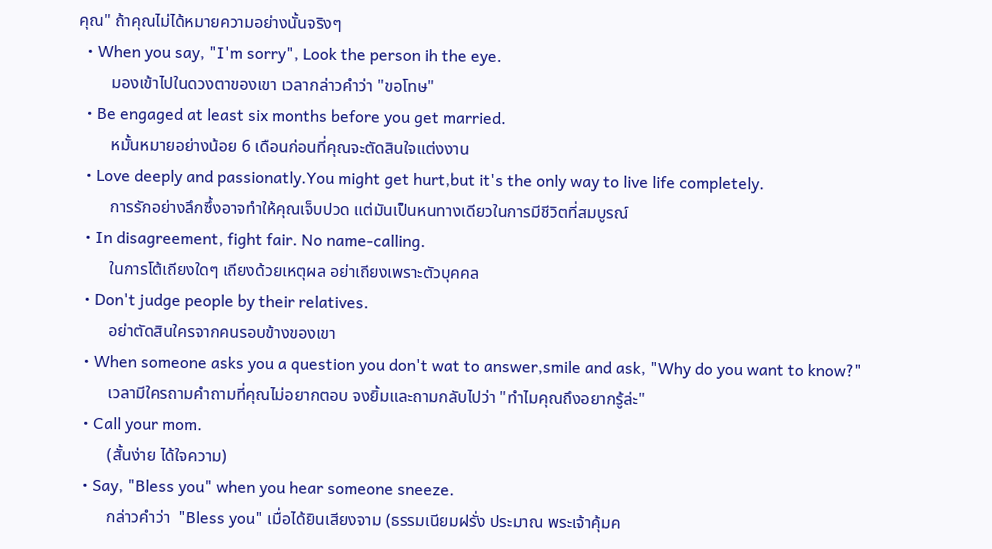คุณ" ถ้าคุณไม่ได้หมายความอย่างนั้นจริงๆ
  • When you say, "I'm sorry", Look the person ih the eye.
        มองเข้าไปในดวงตาของเขา เวลากล่าวคำว่า "ขอโทษ"
  • Be engaged at least six months before you get married.
        หมั้นหมายอย่างน้อย 6 เดือนก่อนที่คุณจะตัดสินใจแต่งงาน
  • Love deeply and passionatly.You might get hurt,but it's the only way to live life completely.
        การรักอย่างลึกซึ้งอาจทำให้คุณเจ็บปวด แต่มันเป็นหนทางเดียวในการมีชีวิตที่สมบูรณ์
  • In disagreement, fight fair. No name-calling.
        ในการโต้เถียงใดๆ เถียงด้วยเหตุผล อย่าเถียงเพราะตัวบุคคล
  • Don't judge people by their relatives.
        อย่าตัดสินใครจากคนรอบข้างของเขา
  • When someone asks you a question you don't wat to answer,smile and ask, "Why do you want to know?"
        เวลามีใครถามคำถามที่คุณไม่อยากตอบ จงยิ้มและถามกลับไปว่า "ทำไมคุณถึงอยากรู้ล่ะ"
  • Call your mom.
        (สั้นง่าย ได้ใจความ)
  • Say, "Bless you" when you hear someone sneeze.
        กล่าวคำว่า  "Bless you" เมื่อได้ยินเสียงจาม (ธรรมเนียมฝรั่ง ประมาณ พระเจ้าคุ้มค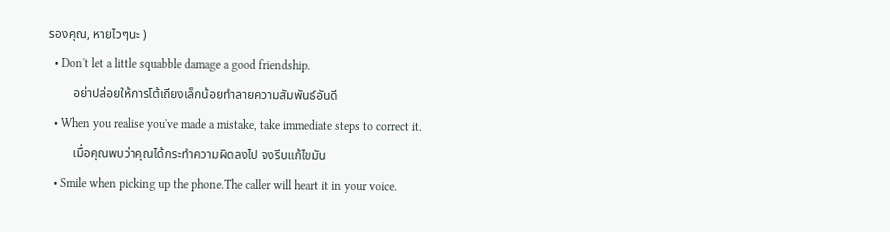รองคุณ, หายไวๆนะ )
  • Don't let a little squabble damage a good friendship.
        อย่าปล่อยให้การโต้เถียงเล็กน้อยทำลายความสัมพันธ์อันดี
  • When you realise you've made a mistake, take immediate steps to correct it.
        เมื่อคุณพบว่าคุณได้กระทำความผิดลงไป จงรีบแก้ไขมัน
  • Smile when picking up the phone.The caller will heart it in your voice.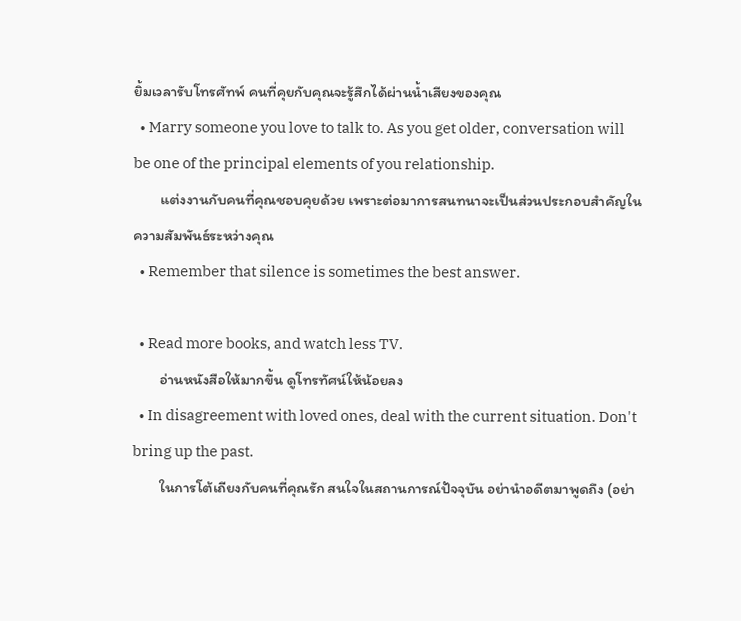ยิ้มเวลารับโทรศัทพ์ คนที่คุยกับคุณจะรู้สึกได้ผ่านน้ำเสียงของคุณ
  • Marry someone you love to talk to. As you get older, conversation will be one of the principal elements of you relationship.
        แต่งงานกับคนที่คุณชอบคุยด้วย เพราะต่อมาการสนทนาจะเป็นส่วนประกอบสำคัญในความสัมพันธ์ระหว่างคุณ
  • Remember that silence is sometimes the best answer.

  • Read more books, and watch less TV.
        อ่านหนังสือให้มากขึ้น ดูโทรทัศน์ให้น้อยลง
  • In disagreement with loved ones, deal with the current situation. Don't bring up the past.
        ในการโต้เถียงกับคนที่คุณรัก สนใจในสถานการณ์ปัจจุบัน อย่านำอดีตมาพูดถึง (อย่า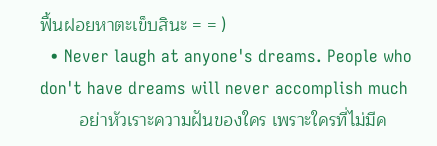ฟื้นฝอยหาตะเข็บสินะ = = )
  • Never laugh at anyone's dreams. People who don't have dreams will never accomplish much
        อย่าหัวเราะความฝันของใคร เพราะใครที่ไม่มีค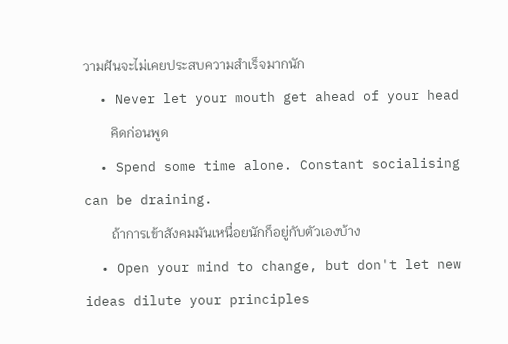วามฝันจะไม่เคยประสบความสำเร็จมากนัก
  • Never let your mouth get ahead of your head
        คิดก่อนพูด
  • Spend some time alone. Constant socialising can be draining.
        ถ้าการเข้าสังคมมันเหนื่อยนักก็อยู่กับตัวเองบ้าง
  • Open your mind to change, but don't let new ideas dilute your principles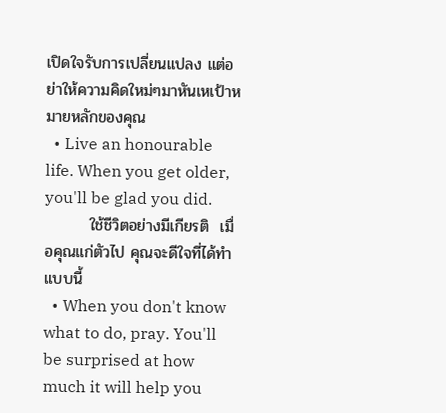เปิดใจรับการเปลี่ยนแปลง แต่อย่าให้ความคิดใหม่ๆมาหันเหเป้าหมายหลักของคุณ
  • Live an honourable life. When you get older, you'll be glad you did.
        ใช้ชีวิตอย่างมีเกียรติ  เมื่อคุณแก่ตัวไป คุณจะดีใจที่ได้ทำแบบนี้
  • When you don't know what to do, pray. You'll be surprised at how much it will help you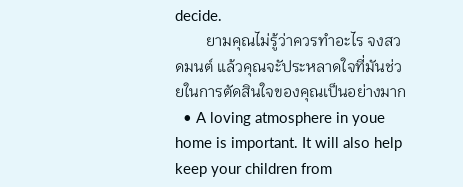decide.
        ยามคุณไม่รู้ว่าควรทำอะไร จงสวดมนต์ แล้วคุณจะัประหลาดใจที่มันช่วยในการตัดสินใจของคุณเป็นอย่างมาก
  • A loving atmosphere in youe home is important. It will also help keep your children from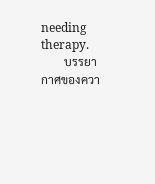needing therapy.
        บรรยากาศของควา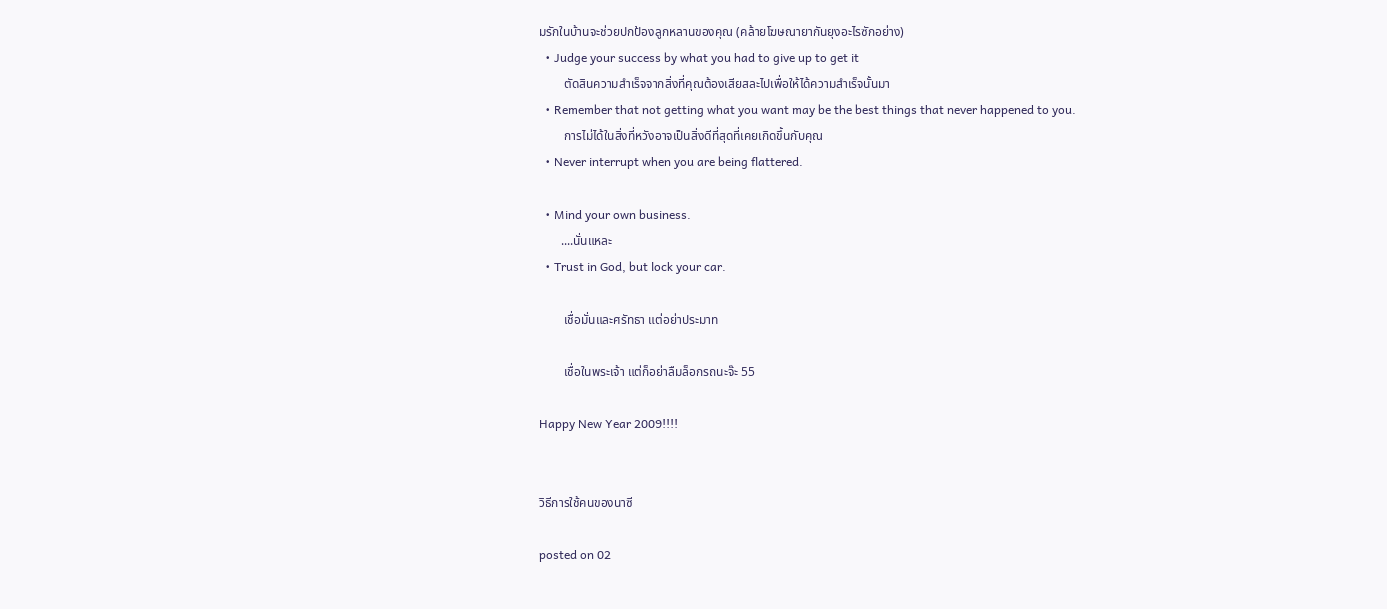มรักในบ้านจะช่วยปกป้องลูกหลานของคุณ (คล้ายโฆษณายากันยุงอะไรซักอย่าง)
  • Judge your success by what you had to give up to get it
        ตัดสินความสำเร็จจากสิ่งที่คุณต้องเสียสละไปเพื่อให้ได้ความสำเร็จนั้นมา
  • Remember that not getting what you want may be the best things that never happened to you.
        การไม่ได้ในสิ่งที่หวังอาจเป็นสิ่งดีที่สุดที่เคยเกิดขึ้นกับคุณ
  • Never interrupt when you are being flattered.

  • Mind your own business.
       ....นั่นแหละ
  • Trust in God, but lock your car.

        เชื่อมั่นและศรัทธา แต่อย่าประมาท

        เชื่อในพระเจ้า แต่ก็อย่าลืมล็อกรถนะจ๊ะ 55

Happy New Year 2009!!!!


วิธีการใช้คนของนาซี

posted on 02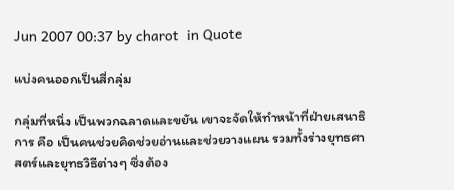Jun 2007 00:37 by charot  in Quote

แบ่งคนออกเป็นสี่กลุ่ม

กลุ่มที่หนึ่ง เป็นพวกฉลาดและขยัน เขาจะจัดให้ทำหน้าที่ฝ่ายเสนาธิการ คือ เป็นคนช่วยคิดช่วยอ่านและช่วยวางแผน รวมทั้งร่างยุทธศาสตร์และยุทธวิธีต่างๆ ซึ่งต้อง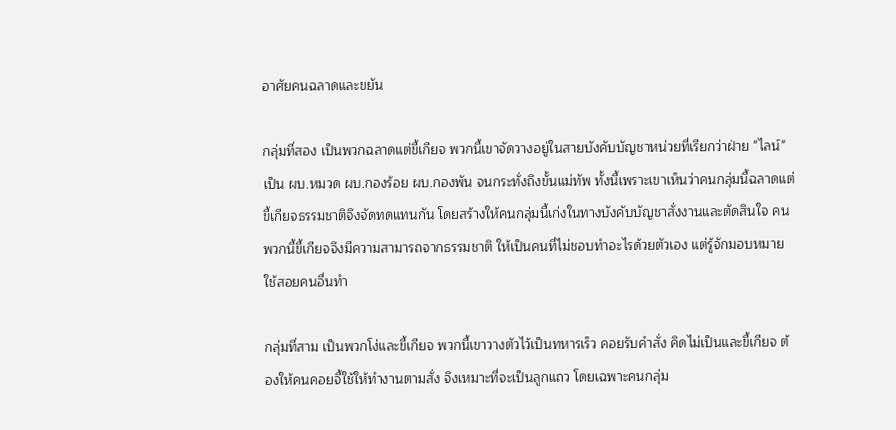อาศัยคนฉลาดและขยัน

กลุ่มที่สอง เป็นพวกฉลาดแต่ขี้เกียจ พวกนี้เขาจัดวางอยู่ในสายบังคับบัญชาหน่วยที่เรียกว่าฝ่าย "ไลน์" เป็น ผบ.หมวด ผบ.กองร้อย ผบ.กองพัน จนกระทั่งถึงขั้นแม่ทัพ ทั้งนี้เพราะเขาเห็นว่าคนกลุ่มนี้ฉลาดแต่ขี้เกียจธรรมชาติจึงจัดทดแทนกัน โดยสร้างให้คนกลุ่มนี้เก่งในทางบังคับบัญชาสั่งงานและตัดสินใจ คนพวกนี้ขี้เกียจจึงมีความสามารถจากธรรมชาติ ให้เป็นคนที่ไม่ชอบทำอะไรด้วยตัวเอง แต่รู้จักมอบหมายใช้สอยคนอื่นทำ

กลุ่มที่สาม เป็นพวกโง่และขี้เกียจ พวกนี้เขาวางตัวไว้เป็นทหารเร็ว คอยรับคำสั่ง คิดไม่เป็นและขี้เกียจ ต้องให้คนคอยจี้ใช้ให้ทำงานตามสั่ง จึงเหมาะที่จะเป็นลูกแถว โดยเฉพาะคนกลุ่ม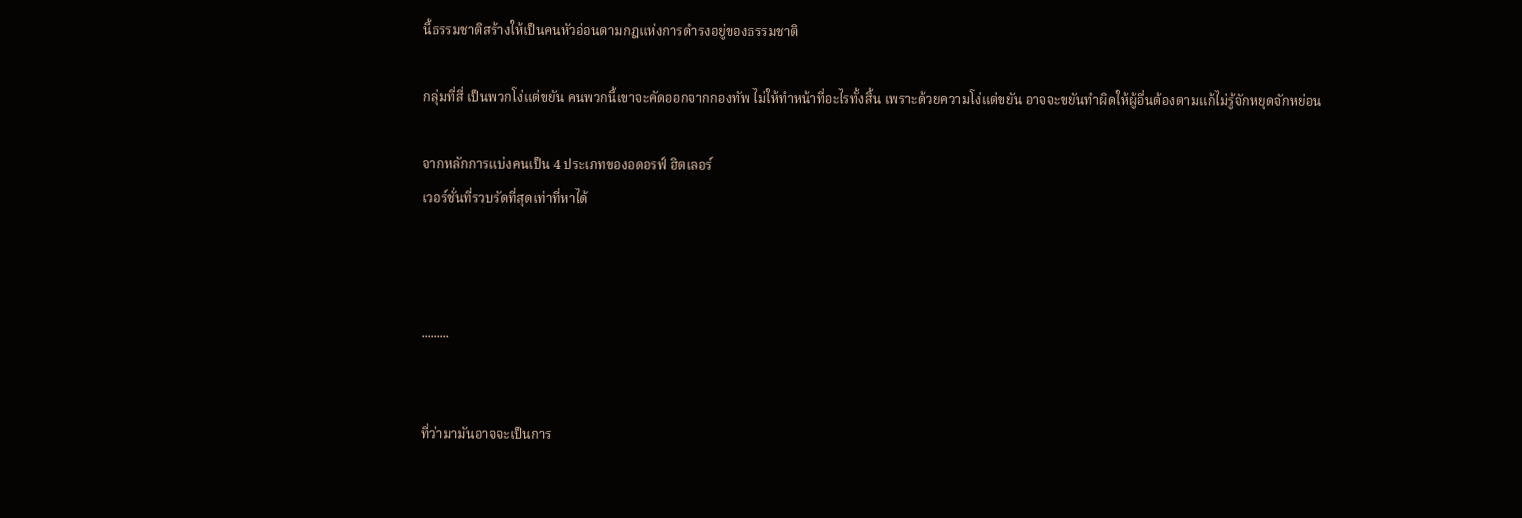นี้ธรรมชาติสร้างให้เป็นคนหัวอ่อนตามกฎแห่งการดำรงอยู่ของธรรมชาติ

กลุ่มที่สี่ เป็นพวกโง่แต่ขยัน คนพวกนี้เขาจะคัดออกจากกองทัพ ไม่ให้ทำหน้าที่อะไรทั้งสิ้น เพราะด้วยความโง่แต่ขยัน อาจจะขยันทำผิดให้ผู้อื่นต้องตามแก้ไม่รู้จักหยุดจักหย่อน

จากหลักการแบ่งคนเป็น 4 ประเภทของอดอรฟ์ ฮิตเลอร์
เวอร์ชั่นที่รวบรัดที่สุดเท่าที่หาได้



.........


ที่ว่ามามันอาจจะเป็นการ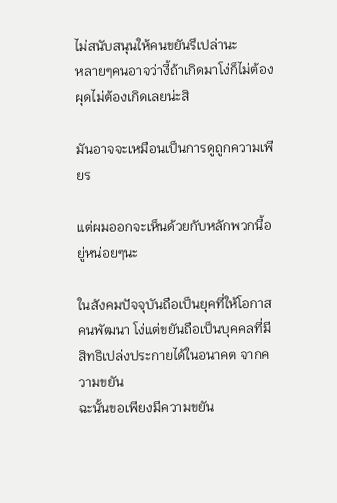ไม่สนับสนุนให้คนขยันรึเปล่านะ
หลายๆคนอาจว่างี้ถ้าเกิดมาโง่ก็ไม่ต้องผุดไม่ต้องเกิดเลยน่ะสิ

มันอาจจะเหมือนเป็นการดูถูกความเพียร

แต่ผมออกจะเห็นด้วยกับหลักพวกนี้อยู่หน่อยๆนะ

ในสังคมปัจจุบันถือเป็นยุคที่ให้โอกาสคนพัฒนา โง่แต่ขยันถือเป็นบุคคลที่มีสิทธิเปล่งประกายได้ในอนาคต จากความขยัน
ฉะนั้นขอเพียงมีความขยัน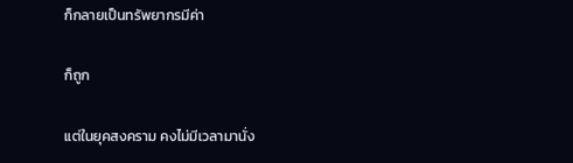ก็กลายเป็นทรัพยากรมีค่า

ก็ถูก

แต่ในยุคสงคราม คงไม่มีเวลามานั่ง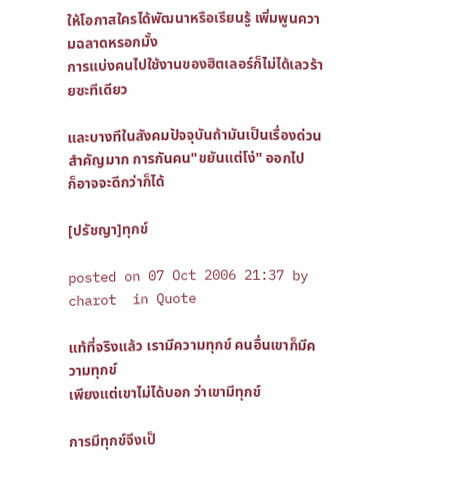ให้โอกาสใครได้พัฒนาหรือเรียนรู้ เพิ่มพูนความฉลาดหรอกมั้ง
การแบ่งคนไปใช้งานของฮิตเลอร์ก็ไม่ได้เลวร้ายซะทีเดียว

และบางทีในสังคมปัจจุบันถ้ามันเป็นเรื่องด่วน สำคัญมาก การกันคน"ขยันแต่โง่" ออกไป
ก็อาจจะดีกว่าก็ได้

[ปรัชญา]ทุกข์

posted on 07 Oct 2006 21:37 by charot  in Quote

แท้ที่จริงแล้ว เรามีความทุกข์ คนอื่นเขาก็มีความทุกข์
เพียงแต่เขาไม่ได้บอก ว่าเขามีทุกข์

การมีทุกข์จึงเป็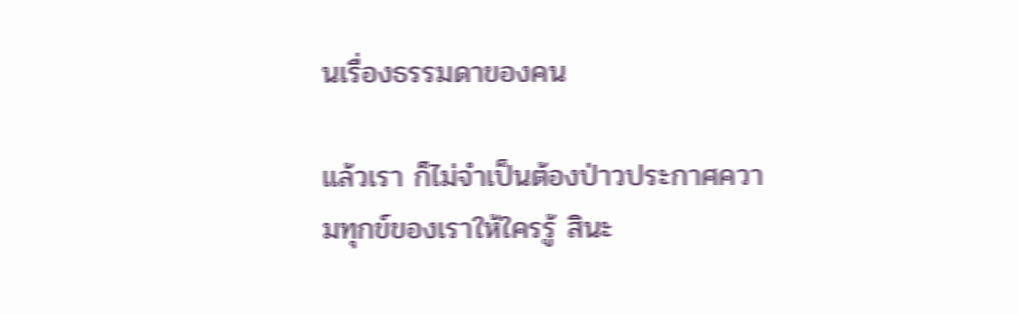นเรื่องธรรมดาของคน

แล้วเรา ก็ไม่จำเป็นต้องป่าวประกาศความทุกข์ของเราให้ใครรู้ สินะ